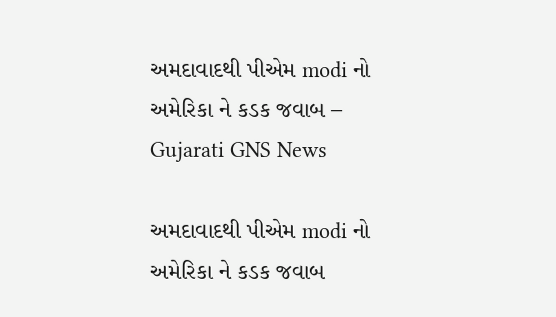અમદાવાદથી પીએમ modi નો અમેરિકા ને કડક જવાબ – Gujarati GNS News

અમદાવાદથી પીએમ modi નો અમેરિકા ને કડક જવાબ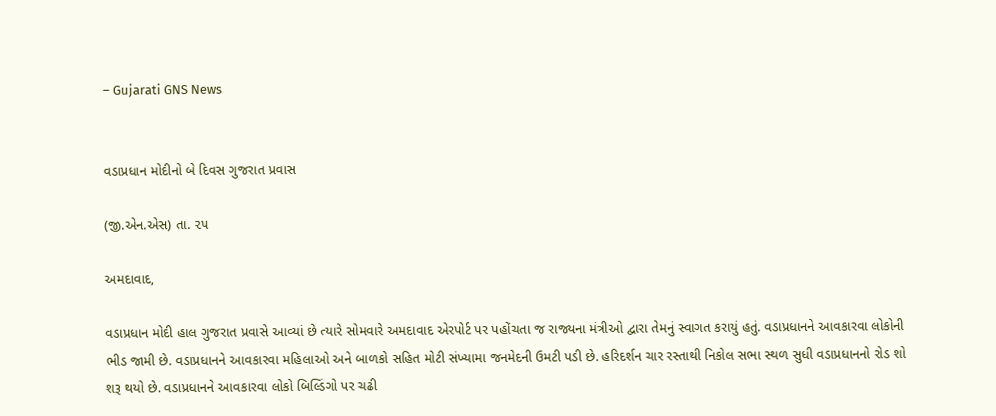– Gujarati GNS News


વડાપ્રધાન મોદીનો બે દિવસ ગુજરાત પ્રવાસ

(જી.એન.એસ) તા. ૨૫

અમદાવાદ,

વડાપ્રધાન મોદી હાલ ગુજરાત પ્રવાસે આવ્યાં છે ત્યારે સોમવારે અમદાવાદ એરપોર્ટ પર પહોંચતા જ રાજ્યના મંત્રીઓ દ્વારા તેમનું સ્વાગત કરાયું હતું. વડાપ્રધાનને આવકારવા લોકોની ભીડ જામી છે. વડાપ્રધાનને આવકારવા મહિલાઓ અને બાળકો સહિત મોટી સંખ્યામા જનમેદની ઉમટી પડી છે. હરિદર્શન ચાર રસ્તાથી નિકોલ સભા સ્થળ સુધી વડાપ્રધાનનો રોડ શો શરૂ થયો છે. વડાપ્રધાનને આવકારવા લોકો બિલ્ડિંગો પર ચઢી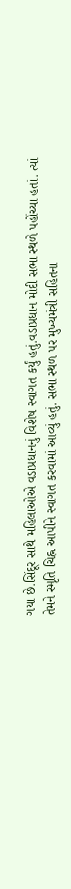ગયા છે.સિંદૂર સાથે મહિલાઓએ વડાપ્રધાનનું વિશેષ સ્વાગત કર્યું હતું.વડાપ્રધાન મોદી સભા સ્થળે પહોંચ્યા હતાં. ત્યાં તેમને સ્મૃતિ ચિહ્ન આપીને સ્વાગત કરવામાં આવ્યું હતું. સભા સ્થળ પર મુખ્યમંત્રી સહિતના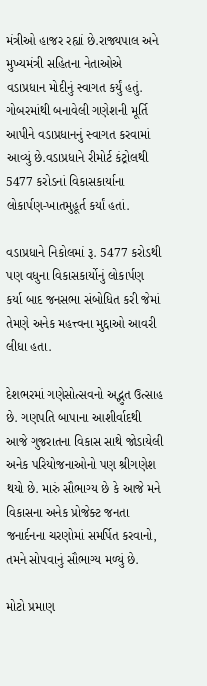મંત્રીઓ હાજર રહ્યાં છે.રાજ્યપાલ અને મુખ્યમંત્રી સહિતના નેતાઓએ વડાપ્રધાન મોદીનું સ્વાગત કર્યું હતું. ગોબરમાંથી બનાવેલી ગણેશની મૂર્તિ આપીને વડાપ્રધાનનું સ્વાગત કરવામાં આવ્યું છે.વડાપ્રધાને રીમોર્ટ કંટ્રોલથી 5477 કરોડનાં વિકાસકાર્યાના લોકાર્પણ-ખાતમુહૂર્ત કર્યાં હતાં.

વડાપ્રધાને નિકોલમાં રૂ. 5477 કરોડથી પણ વધુના વિકાસકાર્યોનું લોકાર્પણ કર્યા બાદ જનસભા સંબોધિત કરી જેમાં તેમણે અનેક મહત્ત્વના મુદ્દાઓ આવરી લીધા હતા.

દેશભરમાં ગણેસોત્સવનો અદ્ભુત ઉત્સાહ છે. ગણપતિ બાપાના આશીર્વાદથી આજે ગુજરાતના વિકાસ સાથે જોડાયેલી અનેક પરિયોજનાઓનો પણ શ્રીગણેશ થયો છે. મારું સૌભાગ્ય છે કે આજે મને વિકાસના અનેક પ્રોજેક્ટ જનતા જનાર્દનના ચરણોમાં સમર્પિત કરવાનો, તમને સોપવાનું સૌભાગ્ય મળ્યું છે.

મોટો પ્રમાણ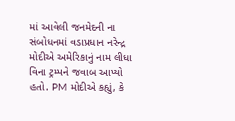માં આવેલી જનમેદની ના સંબોધનમાં વડાપ્રધાન નરેન્દ્ર મોદીએ અમેરિકાનું નામ લીધા વિના ટ્રમ્પને જવાબ આપ્યો હતો. PM મોદીએ કહ્યું, કે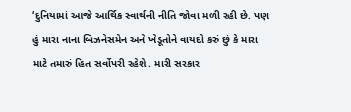‘દુનિયામાં આજે આર્થિક સ્વાર્થની નીતિ જોવા મળી રહી છે. પણ હું મારા નાના બિઝનેસમેન અને ખેડૂતોને વાયદો કરું છું કે મારા માટે તમારું હિત સર્વોપરી રહેશે. મારી સરકાર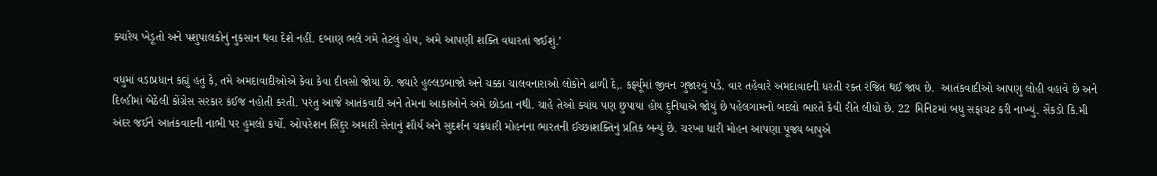ક્યારેય ખેડૂતો અને પશુપાલકોનું નુકસાન થવા દેશે નહીં. દબાણ ભલે ગમે તેટલું હોય, અમે આપણી શક્તિ વધારતાં જઈશું.’

વધુમાં વડાપ્રધાન કહ્યું હતું કે, તમે અમદાવાદીઓએ કેવા કેવા દીવસો જોયા છે. જ્યારે હુલ્લડબાજો અને ચક્કા ચાલવનારાઓ લોકોને ઢાળી દે,. કર્ફ્યૂમાં જીવન ગુજારવું પડે. વાર તહેવારે અમદાવાદની ધરતી રક્ત રંજિત થઈ જાય છે.  આતંકવાદીઓ આપણુ લોહી વહાવે છે અને દિલ્હીમાં બેઠેલી કોંગ્રેસ સરકાર કંઈજ નહોતી કરતી. પરંતુ આજે આતંકવાદી અને તેમના આકાઓને અમે છોડતા નથી. ચાહે તેઓ ક્યાંય પણ છુપાયા હોય દુનિયાએ જોયું છે પહેલગામનો બદલો ભારતે કેવી રીતે લીધો છે. 22 મિનિટમાં બધુ સફાચટ કરી નાખ્યું. સેંકડો કિ.મી અંદર જઈને આતંકવાદની નાભી પર હુમલો કર્યો. ઓપરેશન સિંદુર અમારી સેનાનું શૌર્ય અને સુદર્શન ચક્રધારી મોહનના ભારતની ઈચ્છાશક્તિનું પ્રતિક બન્યું છે. ચરખા ધારી મોહન આપણા પૂજ્ય બાપુએ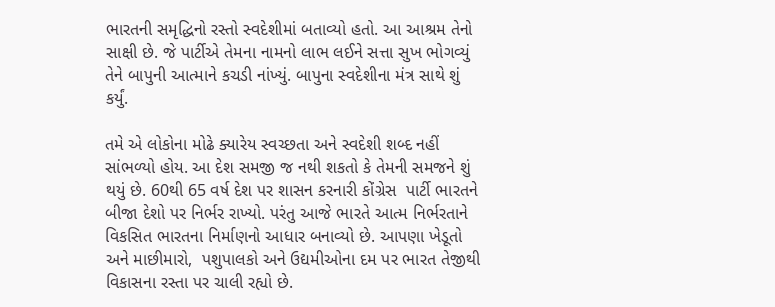ભારતની સમૃદ્ધિનો રસ્તો સ્વદેશીમાં બતાવ્યો હતો. આ આશ્રમ તેનો સાક્ષી છે. જે પાર્ટીએ તેમના નામનો લાભ લઈને સત્તા સુખ ભોગવ્યું તેને બાપુની આત્માને કચડી નાંખ્યું. બાપુના સ્વદેશીના મંત્ર સાથે શું કર્યું.

તમે એ લોકોના મોઢે ક્યારેય સ્વચ્છતા અને સ્વદેશી શબ્દ નહીં સાંભળ્યો હોય. આ દેશ સમજી જ નથી શકતો કે તેમની સમજને શું થયું છે. 60થી 65 વર્ષ દેશ પર શાસન કરનારી કોંગ્રેસ  પાર્ટી ભારતને બીજા દેશો પર નિર્ભર રાખ્યો. પરંતુ આજે ભારતે આત્મ નિર્ભરતાને વિકસિત ભારતના નિર્માણનો આધાર બનાવ્યો છે. આપણા ખેડૂતો અને માછીમારો,  પશુપાલકો અને ઉદ્યમીઓના દમ પર ભારત તેજીથી વિકાસના રસ્તા પર ચાલી રહ્યો છે.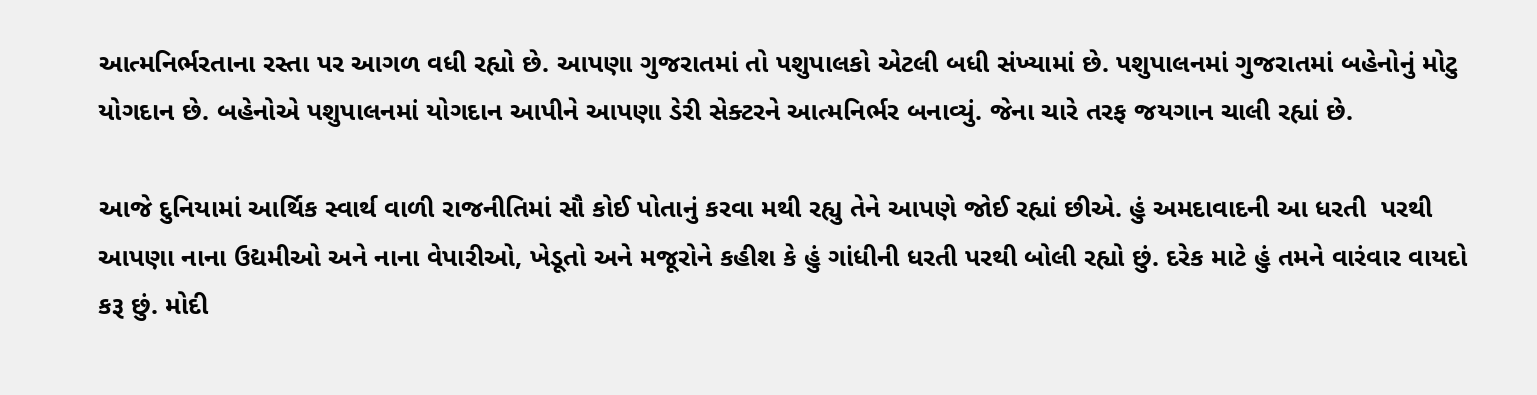આત્મનિર્ભરતાના રસ્તા પર આગળ વધી રહ્યો છે. આપણા ગુજરાતમાં તો પશુપાલકો એટલી બધી સંખ્યામાં છે. પશુપાલનમાં ગુજરાતમાં બહેનોનું મોટુ યોગદાન છે. બહેનોએ પશુપાલનમાં યોગદાન આપીને આપણા ડેરી સેક્ટરને આત્મનિર્ભર બનાવ્યું. જેના ચારે તરફ જયગાન ચાલી રહ્યાં છે.

આજે દુનિયામાં આર્થિક સ્વાર્થ વાળી રાજનીતિમાં સૌ કોઈ પોતાનું કરવા મથી રહ્યુ તેને આપણે જોઈ રહ્યાં છીએ. હું અમદાવાદની આ ધરતી  પરથી આપણા નાના ઉદ્યમીઓ અને નાના વેપારીઓ, ખેડૂતો અને મજૂરોને કહીશ કે હું ગાંધીની ધરતી પરથી બોલી રહ્યો છું. દરેક માટે હું તમને વારંવાર વાયદો કરૂ છું. મોદી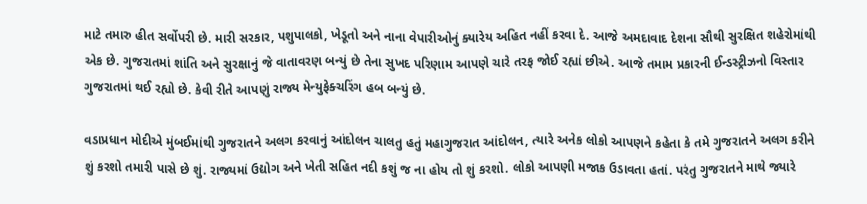માટે તમારુ હીત સર્વોપરી છે. મારી સરકાર, પશુપાલકો, ખેડૂતો અને નાના વેપારીઓનું ક્યારેય અહિત નહીં કરવા દે. આજે અમદાવાદ દેશના સૌથી સુરક્ષિત શહેરોમાંથી એક છે. ગુજરાતમાં શાંતિ અને સુરક્ષાનું જે વાતાવરણ બન્યું છે તેના સુખદ પરિણામ આપણે ચારે તરફ જોઈ રહ્યાં છીએ. આજે તમામ પ્રકારની ઈન્ડસ્ટ્રીઝનો વિસ્તાર ગુજરાતમાં થઈ રહ્યો છે. કેવી રીતે આપણું રાજ્ય મેન્યુફેક્ચરિંગ હબ બન્યું છે.

વડાપ્રધાન મોદીએ મુંબઈમાંથી ગુજરાતને અલગ કરવાનું આંદોલન ચાલતુ હતું મહાગુજરાત આંદોલન, ત્યારે અનેક લોકો આપણને કહેતા કે તમે ગુજરાતને અલગ કરીને શું કરશો તમારી પાસે છે શું. રાજ્યમાં ઉદ્યોગ અને ખેતી સહિત નદી કશું જ ના હોય તો શું કરશો. લોકો આપણી મજાક ઉડાવતા હતાં. પરંતુ ગુજરાતને માથે જ્યારે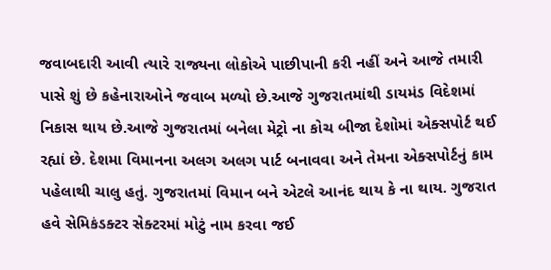જવાબદારી આવી ત્યારે રાજ્યના લોકોએ પાછીપાની કરી નહીં અને આજે તમારી પાસે શું છે કહેનારાઓને જવાબ મળ્યો છે.આજે ગુજરાતમાંથી ડાયમંડ વિદેશમાં નિકાસ થાય છે.આજે ગુજરાતમાં બનેલા મેટ્રો ના કોચ બીજા દેશોમાં એક્સપોર્ટ થઈ રહ્યાં છે. દેશમા વિમાનના અલગ અલગ પાર્ટ બનાવવા અને તેમના એક્સપોર્ટનું કામ પહેલાથી ચાલુ હતું. ગુજરાતમાં વિમાન બને એટલે આનંદ થાય કે ના થાય. ગુજરાત હવે સેમિકંડક્ટર સેક્ટરમાં મોટું નામ કરવા જઈ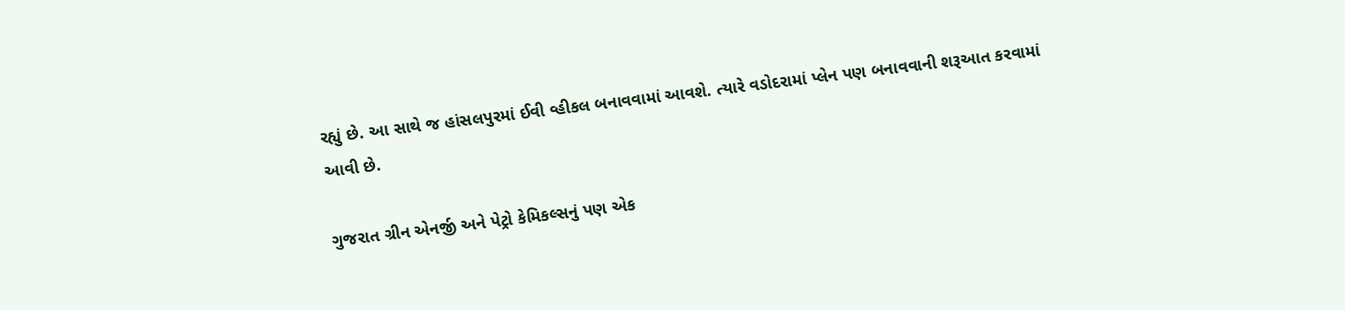રહ્યું છે. આ સાથે જ હાંસલપુરમાં ઈવી વ્હીકલ બનાવવામાં આવશે. ત્યારે વડોદરામાં પ્લેન પણ બનાવવાની શરૂઆત કરવામાં આવી છે.

ગુજરાત ગ્રીન એનર્જી અને પેટ્રો કેમિકલ્સનું પણ એક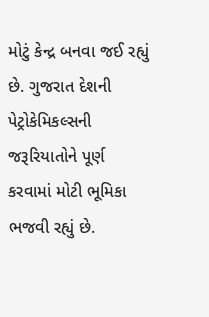મોટું કેન્દ્ર બનવા જઈ રહ્યું છે. ગુજરાત દેશની પેટ્રોકેમિકલ્સની જરૂરિયાતોને પૂર્ણ કરવામાં મોટી ભૂમિકા ભજવી રહ્યું છે.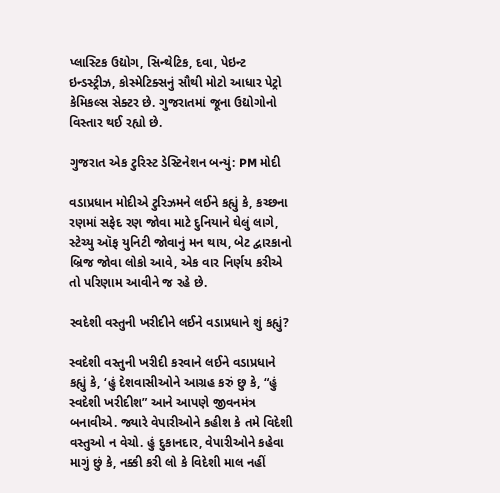પ્લાસ્ટિક ઉદ્યોગ, સિન્થેટિક, દવા, પેઇન્ટ ઇન્ડસ્ટ્રીઝ, કોસ્મેટિક્સનું સૌથી મોટો આધાર પેટ્રો કેમિકલ્સ સેક્ટર છે. ગુજરાતમાં જૂના ઉદ્યોગોનો વિસ્તાર થઈ રહ્યો છે.

ગુજરાત એક ટુરિસ્ટ ડેસ્ટિનેશન બન્યું: PM મોદી

વડાપ્રધાન મોદીએ ટુરિઝમને લઈને કહ્યું કે, કચ્છના રણમાં સફેદ રણ જોવા માટે દુનિયાને ઘેલું લાગે, સ્ટેચ્યુ ઑફ યુનિટી જોવાનું મન થાય, બેટ દ્વારકાનો બ્રિજ જોવા લોકો આવે, એક વાર નિર્ણય કરીએ તો પરિણામ આવીને જ રહે છે.

સ્વદેશી વસ્તુની ખરીદીને લઈને વડાપ્રધાને શું કહ્યું?

સ્વદેશી વસ્તુની ખરીદી કરવાને લઈને વડાપ્રધાને કહ્યું કે, ‘હું દેશવાસીઓને આગ્રહ કરું છુ કે, “હું સ્વદેશી ખરીદીશ” આને આપણે જીવનમંત્ર બનાવીએ. જ્યારે વેપારીઓને કહીશ કે તમે વિદેશી વસ્તુઓ ન વેચો. હું દુકાનદાર, વેપારીઓને કહેવા માગું છું કે, નક્કી કરી લો કે વિદેશી માલ નહીં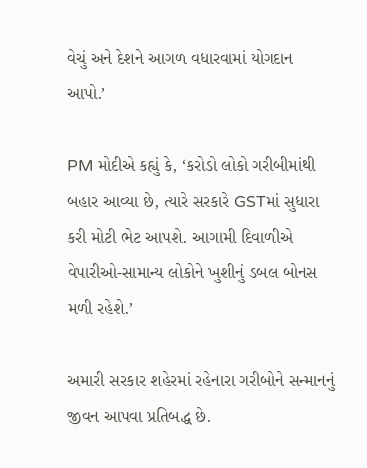વેચું અને દેશને આગળ વધારવામાં યોગદાન આપો.’

PM મોદીએ કહ્યું કે, ‘કરોડો લોકો ગરીબીમાંથી બહાર આવ્યા છે, ત્યારે સરકારે GSTમાં સુધારા કરી મોટી ભેટ આપશે. આગામી દિવાળીએ વેપારીઓ-સામાન્ય લોકોને ખુશીનું ડબલ બોનસ મળી રહેશે.’

અમારી સરકાર શહેરમાં રહેનારા ગરીબોને સન્માનનું જીવન આપવા પ્રતિબદ્ધ છે.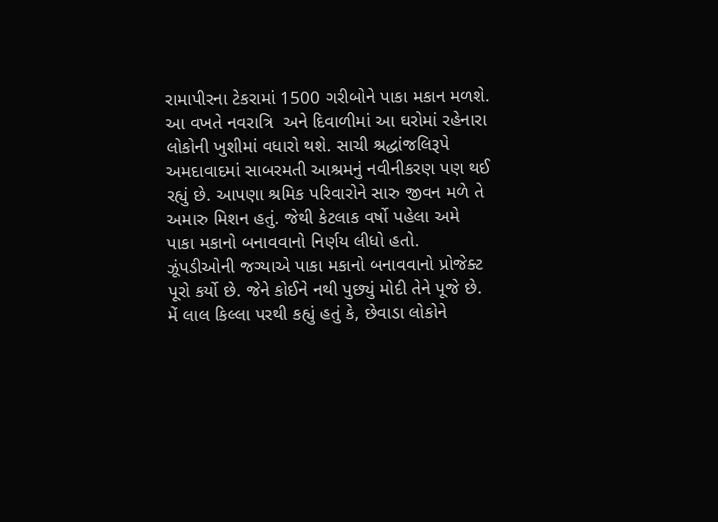રામાપીરના ટેકરામાં 1500 ગરીબોને પાકા મકાન મળશે. આ વખતે નવરાત્રિ  અને દિવાળીમાં આ ઘરોમાં રહેનારા લોકોની ખુશીમાં વધારો થશે. સાચી શ્રદ્ધાંજલિરૂપે અમદાવાદમાં સાબરમતી આશ્રમનું નવીનીકરણ પણ થઈ રહ્યું છે. આપણા શ્રમિક પરિવારોને સારુ જીવન મળે તે અમારુ મિશન હતું. જેથી કેટલાક વર્ષો પહેલા અમે પાકા મકાનો બનાવવાનો નિર્ણય લીધો હતો. ઝૂંપડીઓની જગ્યાએ પાકા મકાનો બનાવવાનો પ્રોજેક્ટ પૂરો કર્યો છે. જેને કોઈને નથી પુછ્યું મોદી તેને પૂજે છે.  મેં લાલ કિલ્લા પરથી કહ્યું હતું કે, છેવાડા લોકોને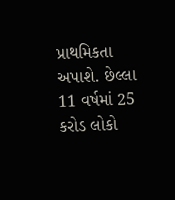પ્રાથમિકતા અપાશે. છેલ્લા 11 વર્ષમાં 25 કરોડ લોકો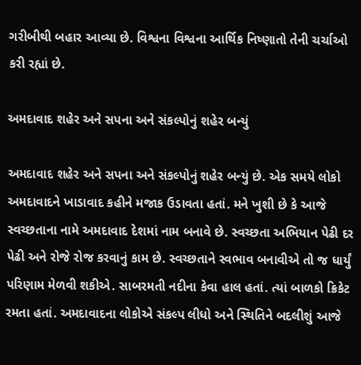ગરીબીથી બહાર આવ્યા છે. વિશ્વના વિશ્વના આર્થિક નિષ્ણાતો તેની ચર્ચાઓ કરી રહ્યાં છે.

અમદાવાદ શહેર અને સપના અને સંકલ્પોનું શહેર બન્યું

અમદાવાદ શહેર અને સપના અને સંકલ્પોનું શહેર બન્યું છે. એક સમયે લોકો અમદાવાદને ખાડાવાદ કહીને મજાક ઉડાવતા હતાં. મને ખુશી છે કે આજે સ્વચ્છતાના નામે અમદાવાદ દેશમાં નામ બનાવે છે. સ્વચ્છતા અભિયાન પેઢી દર પેઢી અને રોજે રોજ કરવાનું કામ છે. સ્વચ્છતાને સ્વભાવ બનાવીએ તો જ ધાર્યું પરિણામ મેળવી શકીએ. સાબરમતી નદીના કેવા હાલ હતાં. ત્યાં બાળકો ક્રિકેટ રમતા હતાં. અમદાવાદના લોકોએ સંકલ્પ લીધો અને સ્થિતિને બદલીશું આજે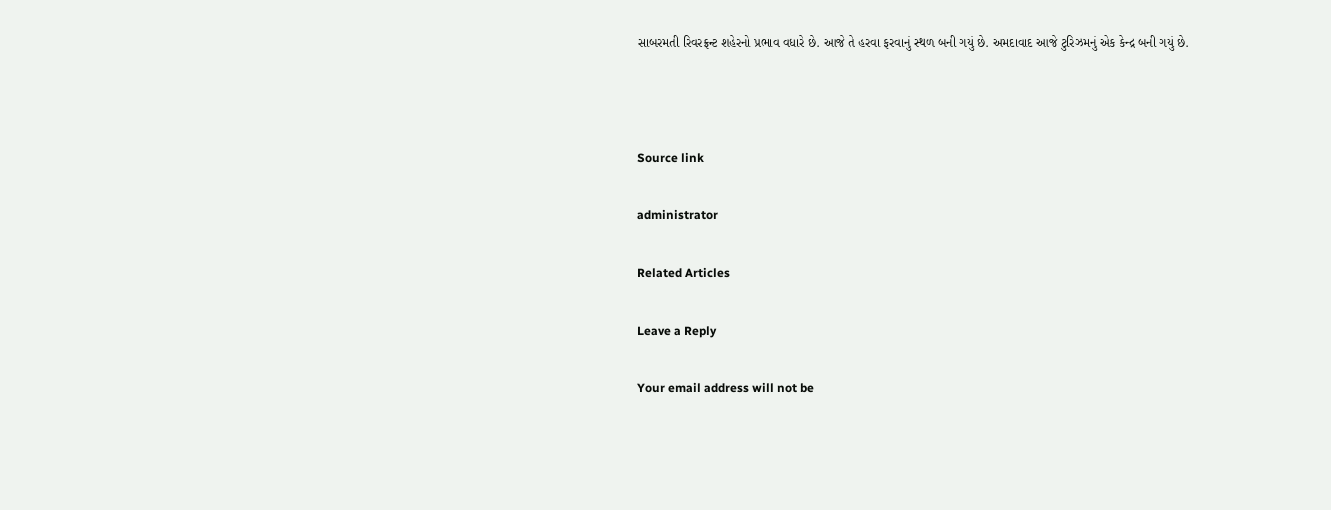સાબરમતી રિવરફ્રન્ટ શહેરનો પ્રભાવ વધારે છે. આજે તે હરવા ફરવાનું સ્થળ બની ગયું છે. અમદાવાદ આજે ટુરિઝમનું એક કેન્દ્ર બની ગયું છે.



Source link

administrator

Related Articles

Leave a Reply

Your email address will not be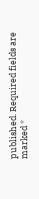published. Required fields are marked *